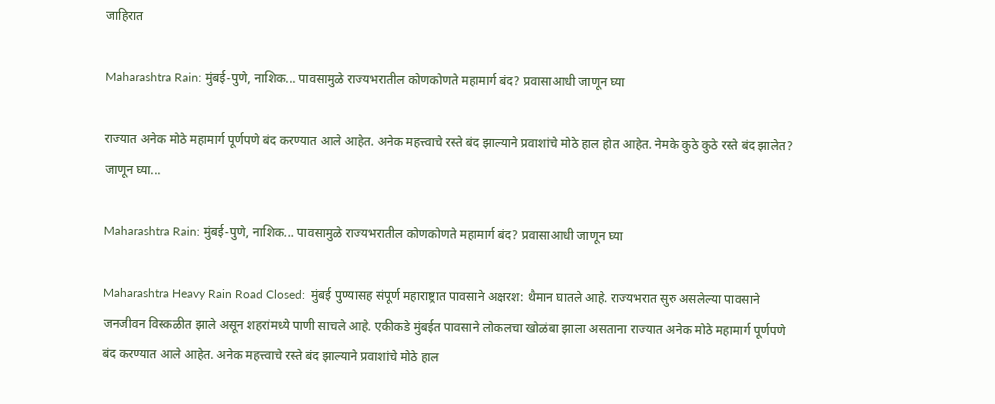जाहिरात

Maharashtra Rain: मुंबई-पुणे, नाशिक... पावसामुळे राज्यभरातील कोणकोणते महामार्ग बंद? प्रवासाआधी जाणून घ्या

राज्यात अनेक मोठे महामार्ग पूर्णपणे बंद करण्यात आले आहेत. अनेक महत्त्वाचे रस्ते बंद झाल्याने प्रवाशांचे मोठे हाल होत आहेत. नेमके कुठे कुठे रस्ते बंद झालेत? जाणून घ्या...

Maharashtra Rain: मुंबई-पुणे, नाशिक... पावसामुळे राज्यभरातील कोणकोणते महामार्ग बंद? प्रवासाआधी जाणून घ्या

Maharashtra Heavy Rain Road Closed:  मुंबई पुण्यासह संपूर्ण महाराष्ट्रात पावसाने अक्षरश: थैमान घातले आहे. राज्यभरात सुरु असलेल्या पावसाने जनजीवन विस्कळीत झाले असून शहरांमध्ये पाणी साचले आहे. एकीकडे मुंबईत पावसाने लोकलचा खोळंबा झाला असताना राज्यात अनेक मोठे महामार्ग पूर्णपणे बंद करण्यात आले आहेत. अनेक महत्त्वाचे रस्ते बंद झाल्याने प्रवाशांचे मोठे हाल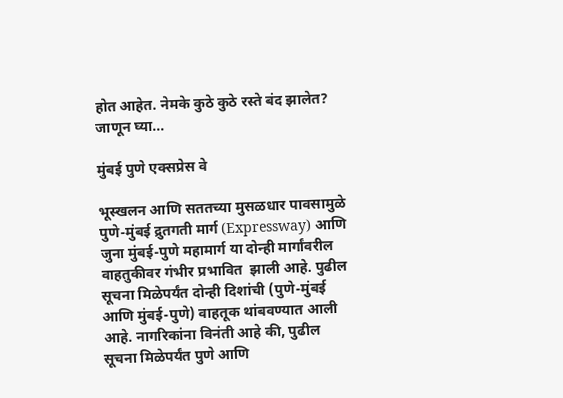होत आहेत. नेमके कुठे कुठे रस्ते बंद झालेत? जाणून घ्या...

मुंबई पुणे एक्सप्रेस वे

भूस्खलन आणि सततच्या मुसळधार पावसामुळे पुणे-मुंबई द्रुतगती मार्ग (Expressway) आणि जुना मुंबई-पुणे महामार्ग या दोन्ही मार्गांवरील वाहतुकीवर गंभीर प्रभावित  झाली आहे. पुढील सूचना मिळेपर्यंत दोन्ही दिशांची (पुणे-मुंबई आणि मुंबई-पुणे) वाहतूक थांबवण्यात आली आहे. नागरिकांना विनंती आहे की, पुढील सूचना मिळेपर्यंत पुणे आणि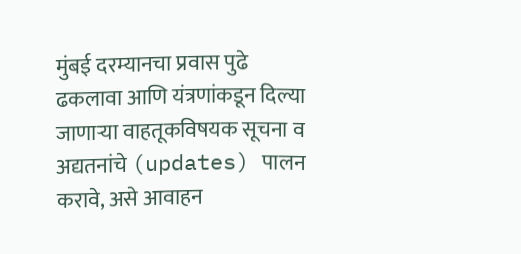मुंबई दरम्यानचा प्रवास पुढे ढकलावा आणि यंत्रणांकडून दिल्या जाणाऱ्या वाहतूकविषयक सूचना व अद्यतनांचे (updates) पालन करावे, असे आवाहन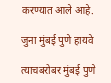करण्यात आले आहे.

जुना मुंबई पुणे हायवे

त्याचबरोबर मुंबई पुणे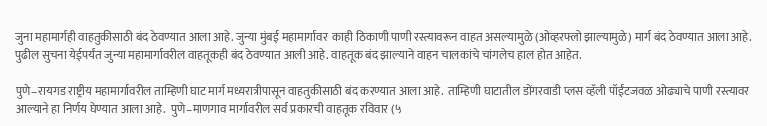जुना महामार्गही वाहतुकीसाठी बंद ठेवण्यात आला आहे. जुन्या मुंबई महामार्गावर  काही ठिकाणी पाणी रस्त्यावरून वाहत असल्यामुळे (ओव्हरफ्लो झाल्यामुळे) मार्ग बंद ठेवण्यात आला आहे. पुढील सुचना येईपर्यंत जुन्या महामार्गावरील वाहतूकही बंद ठेवण्यात आली आहे. वाहतूक बंद झाल्याने वाहन चालकांचे चांगलेच हाल होत आहेत.

पुणे–रायगड राष्ट्रीय महामार्गावरील ताम्हिणी घाट मार्ग मध्यरात्रीपासून वाहतुकीसाठी बंद करण्यात आला आहे.  ताम्हिणी घाटातील डोंगरवाडी प्लस व्हॅली पॉईंटजवळ ओढ्याचे पाणी रस्त्यावर आल्याने हा निर्णय घेण्यात आला आहे.  पुणे–माणगाव मार्गावरील सर्व प्रकारची वाहतूक रविवार (५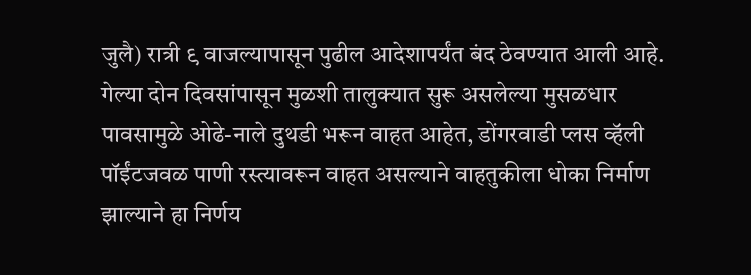जुलै) रात्री ९ वाजल्यापासून पुढील आदेशापर्यंत बंद ठेवण्यात आली आहे.  गेल्या दोन दिवसांपासून मुळशी तालुक्यात सुरू असलेल्या मुसळधार पावसामुळे ओढे-नाले दुथडी भरून वाहत आहेत, डोंगरवाडी प्लस व्हॅली पॉईंटजवळ पाणी रस्त्यावरून वाहत असल्याने वाहतुकीला धोका निर्माण झाल्याने हा निर्णय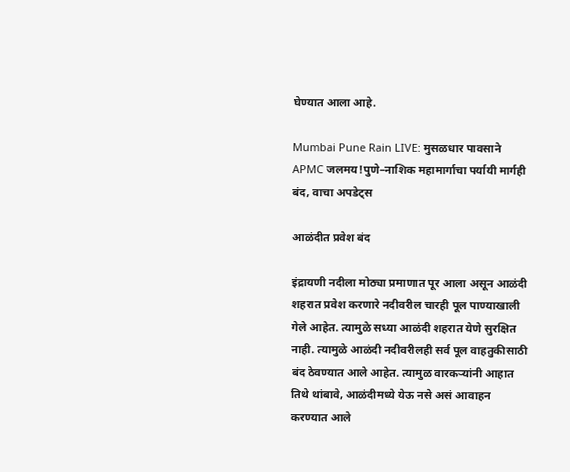घेण्यात आला आहे.

Mumbai Pune Rain LIVE: मुसळधार पावसाने APMC जलमय!पुणे–नाशिक महामार्गाचा पर्यायी मार्गही बंद, वाचा अपडेट्स

आळंदीत प्रवेश बंद

इंद्रायणी नदीला मोठ्या प्रमाणात पूर आला असून आळंदी शहरात प्रवेश करणारे नदीवरील चारही पूल पाण्याखाली गेले आहेत. त्यामुळे सध्या आळंदी शहरात येणे सुरक्षित नाही. त्यामुळे आळंदी नदीवरीलही सर्व पूल वाहतुकीसाठी बंद ठेवण्यात आले आहेत. त्यामुळ वारकऱ्यांनी आहात तिथे थांबावे, आळंदीमध्ये येऊ नसे असं आवाहन करण्यात आले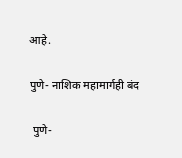आहे.

पुणे- नाशिक महामार्गही बंद

 पुणे-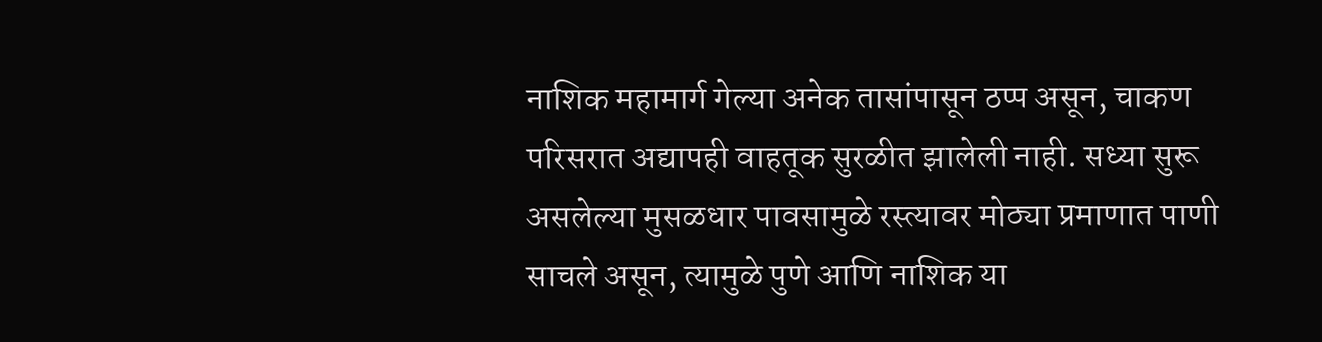नाशिक महामार्ग गेल्या अनेक तासांपासून ठप्प असून, चाकण परिसरात अद्यापही वाहतूक सुरळीत झालेली नाही. सध्या सुरू असलेल्या मुसळधार पावसामुळे रस्त्यावर मोठ्या प्रमाणात पाणी साचले असून, त्यामुळे पुणे आणि नाशिक या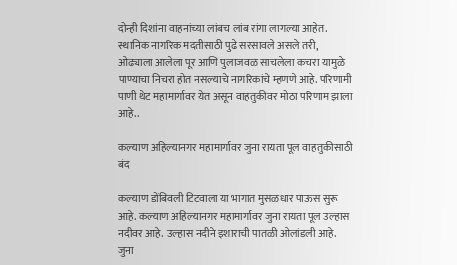दोन्ही दिशांना वाहनांच्या लांबच लांब रांगा लागल्या आहेत.
स्थानिक नागरिक मदतीसाठी पुढे सरसावले असले तरी, ओढ्याला आलेला पूर आणि पुलाजवळ साचलेला कचरा यामुळे पाण्याचा निचरा होत नसल्याचे नागरिकांचे म्हणणे आहे. परिणामी पाणी थेट महामार्गावर येत असून वाहतुकीवर मोठा परिणाम झाला आहे..

कल्याण अहिल्यानगर महामार्गावर जुना रायता पूल वाहतुकीसाठी बंद

कल्याण डोंबिवली टिटवाला या भागात मुसळधार पाऊस सुरू आहे. कल्याण अहिल्यानगर महामार्गावर जुना रायता पूल उल्हास नदीवर आहे. उल्हास नदीने इशाराची पातळी ओलांडली आहे. जुना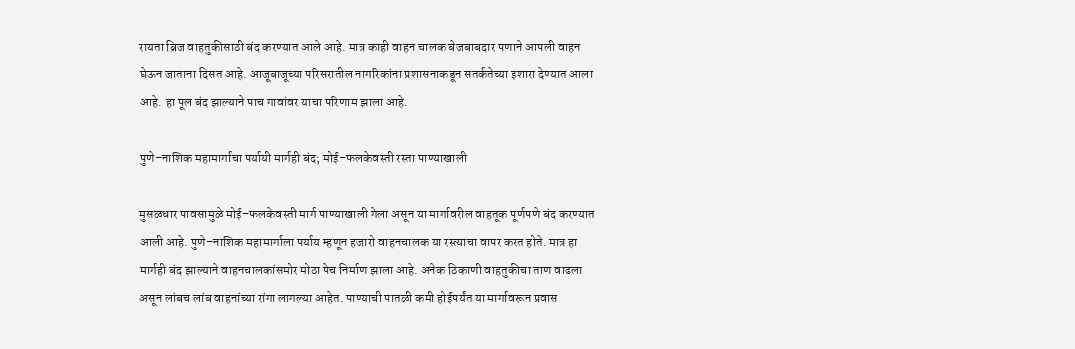रायता ब्रिज वाहतुकीसाठी बंद करण्यात आले आहे. मात्र काही वाहन चालक बेजबाबदार पणाने आपली वाहन घेऊन जाताना दिसत आहे. आजूबाजूच्या परिसरातील नागरिकांना प्रशासनाकडून सतर्कतेच्या इशारा देण्यात आला आहे. हा पूल बंद झाल्याने पाच गावांवर याचा परिणाम झाला आहे.

पुणे–नाशिक महामार्गाचा पर्यायी मार्गही बंद; मोई–फलकेवस्ती रस्ता पाण्याखाली

मुसळधार पावसामुळे मोई–फलकेवस्ती मार्ग पाण्याखाली गेला असून या मार्गावरील वाहतूक पूर्णपणे बंद करण्यात आली आहे. पुणे–नाशिक महामार्गाला पर्याय म्हणून हजारो वाहनचालक या रस्त्याचा वापर करत होते. मात्र हा मार्गही बंद झाल्याने वाहनचालकांसमोर मोठा पेच निर्माण झाला आहे. अनेक ठिकाणी वाहतुकीचा ताण वाढला असून लांबच लांब वाहनांच्या रांगा लागल्या आहेत. पाण्याची पातळी कमी होईपर्यंत या मार्गावरून प्रवास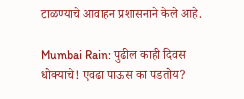टाळण्याचे आवाहन प्रशासनाने केले आहे.

Mumbai Rain: पुढील काही दिवस धोक्याचे! एवढा पाऊस का पडतोय?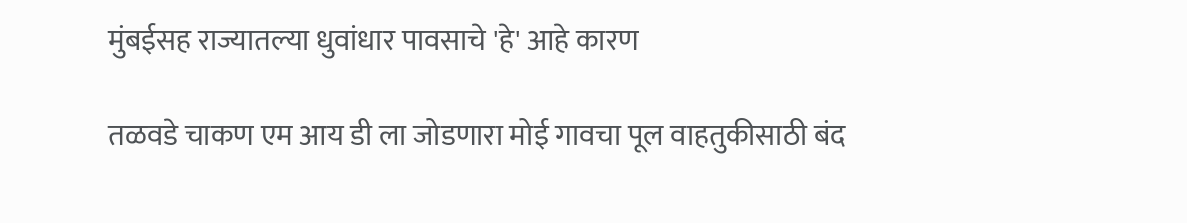मुंबईसह राज्यातल्या धुवांधार पावसाचे 'हे' आहे कारण

तळवडे चाकण एम आय डी ला जोडणारा मोई गावचा पूल वाहतुकीसाठी बंद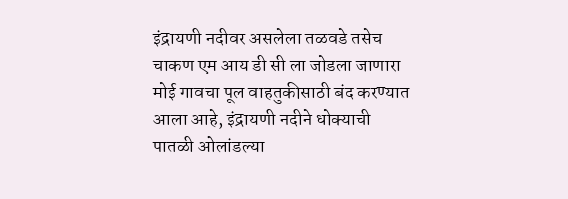इंद्रायणी नदीवर असलेला तळवडे तसेच चाकण एम आय डी सी ला जोडला जाणारा मोई गावचा पूल वाहतुकीसाठी बंद करण्यात आला आहे, इंद्रायणी नदीने धोक्याची पातळी ओलांडल्या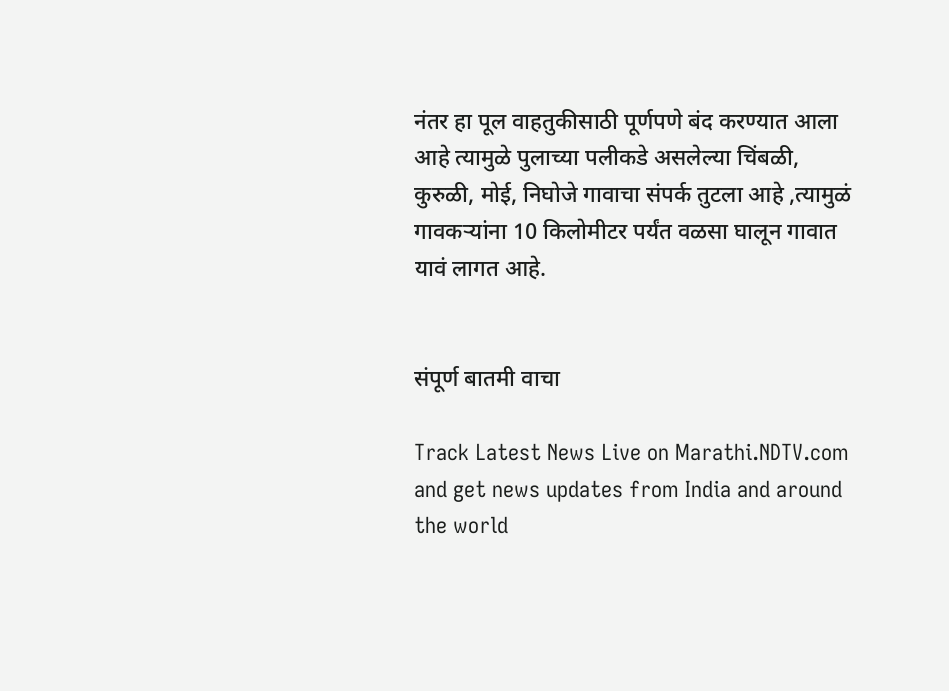नंतर हा पूल वाहतुकीसाठी पूर्णपणे बंद करण्यात आला आहे त्यामुळे पुलाच्या पलीकडे असलेल्या चिंबळी, कुरुळी, मोई, निघोजे गावाचा संपर्क तुटला आहे ,त्यामुळं गावकऱ्यांना 10 किलोमीटर पर्यंत वळसा घालून गावात यावं लागत आहे.


संपूर्ण बातमी वाचा

Track Latest News Live on Marathi.NDTV.com and get news updates from India and around the world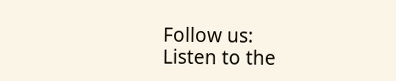Follow us:
Listen to the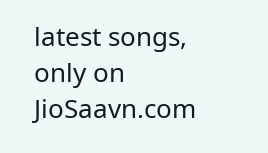latest songs, only on JioSaavn.com